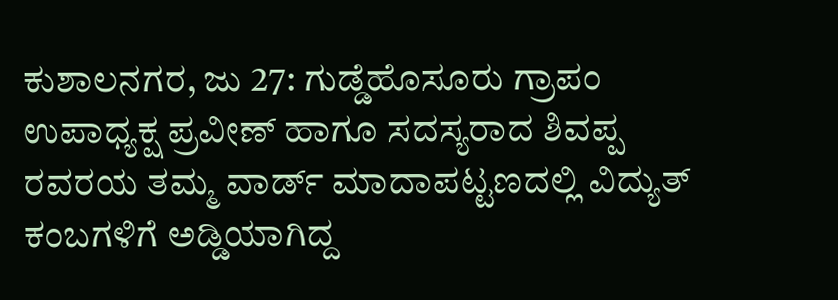ಕುಶಾಲನಗರ, ಜು 27: ಗುಡ್ಡೆಹೊಸೂರು ಗ್ರಾಪಂ ಉಪಾಧ್ಯಕ್ಷ ಪ್ರವೀಣ್ ಹಾಗೂ ಸದಸ್ಯರಾದ ಶಿವಪ್ಪ ರವರಯ ತಮ್ಮ ವಾರ್ಡ್ ಮಾದಾಪಟ್ಟಣದಲ್ಲಿ ವಿದ್ಯುತ್ ಕಂಬಗಳಿಗೆ ಅಡ್ಡಿಯಾಗಿದ್ದ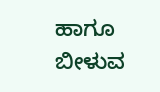ಹಾಗೂ ಬೀಳುವ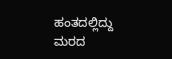ಹಂತದಲ್ಲಿದ್ದು ಮರದ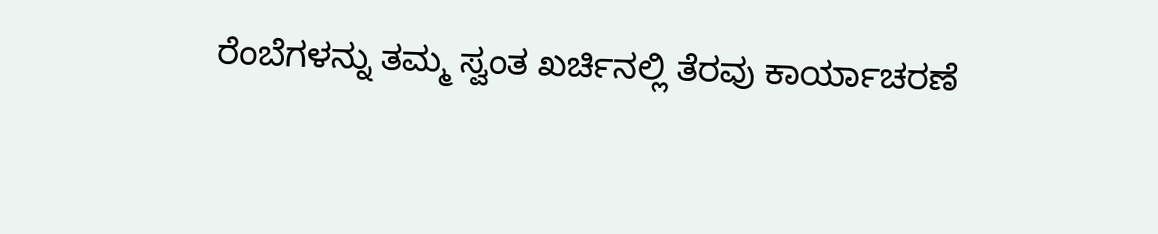ರೆಂಬೆಗಳನ್ನು ತಮ್ಮ ಸ್ವಂತ ಖರ್ಚಿನಲ್ಲಿ ತೆರವು ಕಾರ್ಯಾಚರಣೆ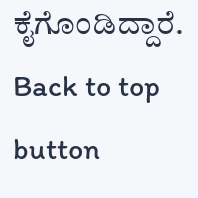ಕೈಗೊಂಡಿದ್ದಾರೆ.
Back to top button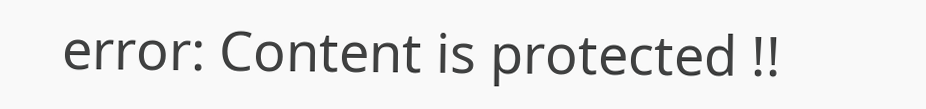error: Content is protected !!